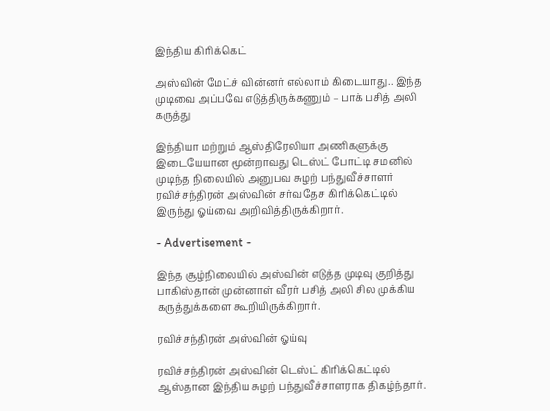இந்திய கிரிக்கெட்

அஸ்வின் மேட்ச் வின்னர் எல்லாம் கிடையாது.. இந்த முடிவை அப்பவே எடுத்திருக்கணும் – பாக் பசித் அலி கருத்து

இந்தியா மற்றும் ஆஸ்திரேலியா அணிகளுக்கு இடையேயான மூன்றாவது டெஸ்ட் போட்டி சமனில் முடிந்த நிலையில் அனுபவ சுழற் பந்துவீச்சாளர் ரவிச்சந்திரன் அஸ்வின் சர்வதேச கிரிக்கெட்டில் இருந்து ஓய்வை அறிவித்திருக்கிறார்.

- Advertisement -

இந்த சூழ்நிலையில் அஸ்வின் எடுத்த முடிவு குறித்து பாகிஸ்தான் முன்னாள் வீரர் பசித் அலி சில முக்கிய கருத்துக்களை கூறியிருக்கிறார்.

ரவிச்சந்திரன் அஸ்வின் ஓய்வு

ரவிச்சந்திரன் அஸ்வின் டெஸ்ட் கிரிக்கெட்டில் ஆஸ்தான இந்திய சுழற் பந்துவீச்சாளராக திகழ்ந்தார்.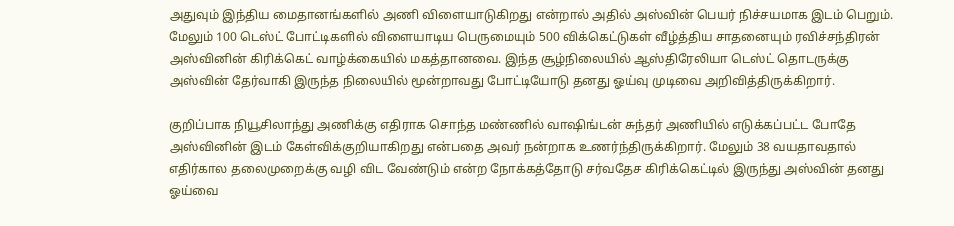அதுவும் இந்திய மைதானங்களில் அணி விளையாடுகிறது என்றால் அதில் அஸ்வின் பெயர் நிச்சயமாக இடம் பெறும். மேலும் 100 டெஸ்ட் போட்டிகளில் விளையாடிய பெருமையும் 500 விக்கெட்டுகள் வீழ்த்திய சாதனையும் ரவிச்சந்திரன் அஸ்வினின் கிரிக்கெட் வாழ்க்கையில் மகத்தானவை. இந்த சூழ்நிலையில் ஆஸ்திரேலியா டெஸ்ட் தொடருக்கு அஸ்வின் தேர்வாகி இருந்த நிலையில் மூன்றாவது போட்டியோடு தனது ஓய்வு முடிவை அறிவித்திருக்கிறார்.

குறிப்பாக நியூசிலாந்து அணிக்கு எதிராக சொந்த மண்ணில் வாஷிங்டன் சுந்தர் அணியில் எடுக்கப்பட்ட போதே அஸ்வினின் இடம் கேள்விக்குறியாகிறது என்பதை அவர் நன்றாக உணர்ந்திருக்கிறார். மேலும் 38 வயதாவதால் எதிர்கால தலைமுறைக்கு வழி விட வேண்டும் என்ற நோக்கத்தோடு சர்வதேச கிரிக்கெட்டில் இருந்து அஸ்வின் தனது ஓய்வை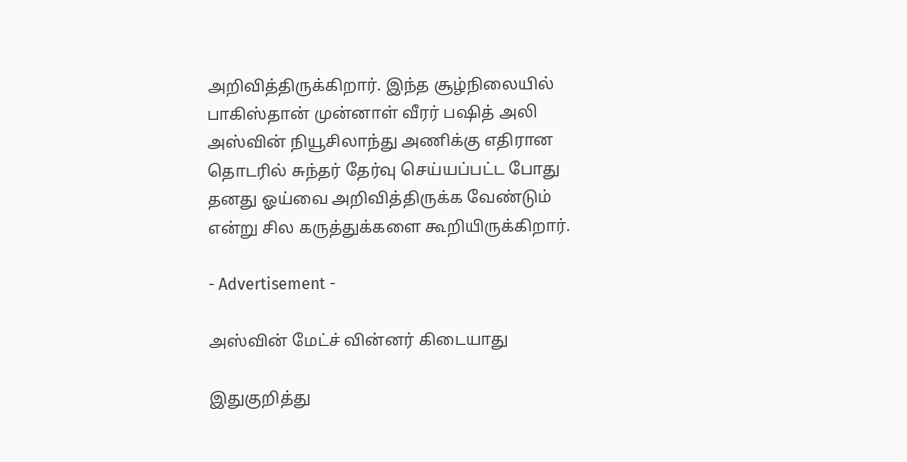அறிவித்திருக்கிறார். இந்த சூழ்நிலையில் பாகிஸ்தான் முன்னாள் வீரர் பஷித் அலி அஸ்வின் நியூசிலாந்து அணிக்கு எதிரான தொடரில் சுந்தர் தேர்வு செய்யப்பட்ட போது தனது ஓய்வை அறிவித்திருக்க வேண்டும் என்று சில கருத்துக்களை கூறியிருக்கிறார்.

- Advertisement -

அஸ்வின் மேட்ச் வின்னர் கிடையாது

இதுகுறித்து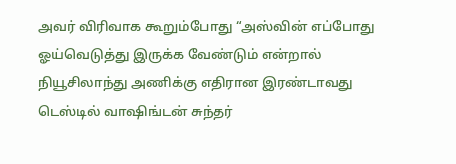அவர் விரிவாக கூறும்போது “அஸ்வின் எப்போது ஓய்வெடுத்து இருக்க வேண்டும் என்றால் நியூசிலாந்து அணிக்கு எதிரான இரண்டாவது டெஸ்டில் வாஷிங்டன் சுந்தர்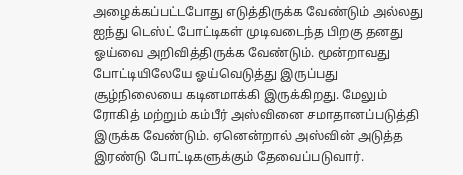அழைக்கப்பட்டபோது எடுத்திருக்க வேண்டும் அல்லது ஐந்து டெஸ்ட் போட்டிகள் முடிவடைந்த பிறகு தனது ஓய்வை அறிவித்திருக்க வேண்டும். மூன்றாவது போட்டியிலேயே ஓய்வெடுத்து இருப்பது சூழ்நிலையை கடினமாக்கி இருக்கிறது. மேலும் ரோகித் மற்றும் கம்பீர் அஸ்வினை சமாதானப்படுத்தி இருக்க வேண்டும். ஏனென்றால் அஸ்வின் அடுத்த இரண்டு போட்டிகளுக்கும் தேவைப்படுவார்.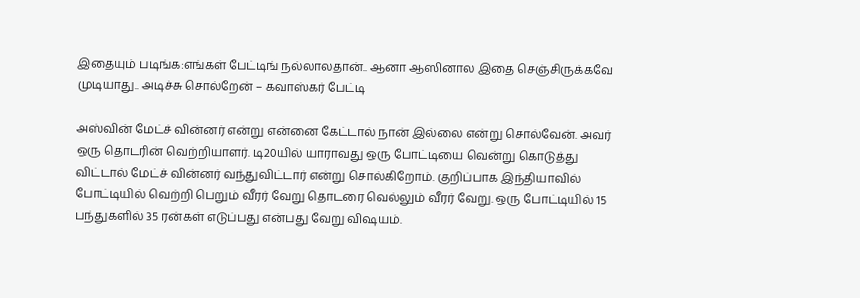இதையும் படிங்க:எங்கள் பேட்டிங் நல்லாலதான்.. ஆனா ஆஸினால இதை செஞ்சிருக்கவே முடியாது.. அடிச்சு சொல்றேன் – கவாஸ்கர் பேட்டி

அஸ்வின் மேட்ச் வின்னர் என்று என்னை கேட்டால் நான் இல்லை என்று சொல்வேன். அவர் ஒரு தொடரின் வெற்றியாளர். டி20யில் யாராவது ஒரு போட்டியை வென்று கொடுத்து விட்டால் மேட்ச் வின்னர் வந்துவிட்டார் என்று சொல்கிறோம். குறிப்பாக இந்தியாவில் போட்டியில் வெற்றி பெறும் வீரர் வேறு தொடரை வெல்லும் வீரர் வேறு. ஒரு போட்டியில் 15 பந்துகளில் 35 ரன்கள் எடுப்பது என்பது வேறு விஷயம்.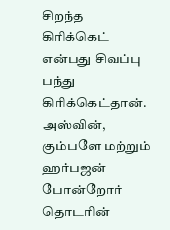சிறந்த கிரிக்கெட் என்பது சிவப்பு பந்து கிரிக்கெட்தான். அஸ்வின், கும்பளே மற்றும் ஹர்பஜன் போன்றோர் தொடரின்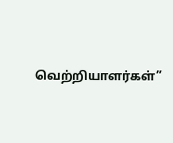வெற்றியாளர்கள்”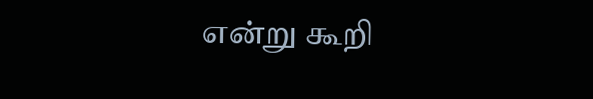என்று கூறி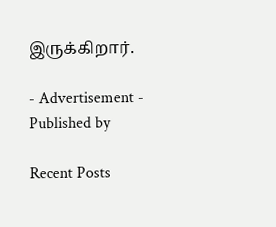இருக்கிறார்.

- Advertisement -
Published by

Recent Posts